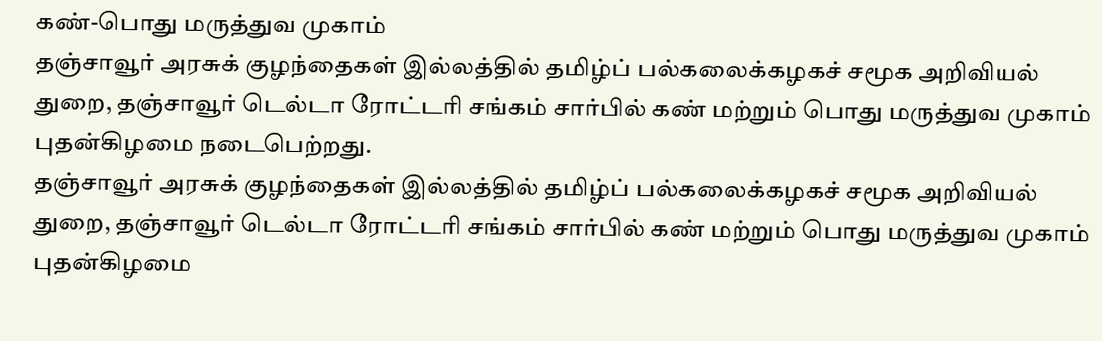கண்-பொது மருத்துவ முகாம்
தஞ்சாவூர் அரசுக் குழந்தைகள் இல்லத்தில் தமிழ்ப் பல்கலைக்கழகச் சமூக அறிவியல் துறை, தஞ்சாவூர் டெல்டா ரோட்டரி சங்கம் சார்பில் கண் மற்றும் பொது மருத்துவ முகாம் புதன்கிழமை நடைபெற்றது.
தஞ்சாவூர் அரசுக் குழந்தைகள் இல்லத்தில் தமிழ்ப் பல்கலைக்கழகச் சமூக அறிவியல் துறை, தஞ்சாவூர் டெல்டா ரோட்டரி சங்கம் சார்பில் கண் மற்றும் பொது மருத்துவ முகாம் புதன்கிழமை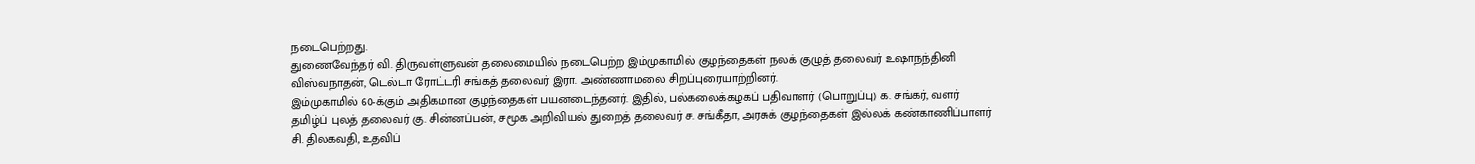நடைபெற்றது.
துணைவேந்தர் வி. திருவள்ளுவன் தலைமையில் நடைபெற்ற இம்முகாமில் குழந்தைகள் நலக் குழுத் தலைவர் உஷாநந்தினி விஸ்வநாதன், டெல்டா ரோட்டரி சங்கத் தலைவர் இரா. அண்ணாமலை சிறப்புரையாற்றினர்.
இம்முகாமில் 60-க்கும் அதிகமான குழந்தைகள் பயனடைந்தனர். இதில், பல்கலைக்கழகப் பதிவாளர் (பொறுப்பு) க. சங்கர், வளர் தமிழ்ப் புலத் தலைவர் கு. சின்னப்பன், சமூக அறிவியல் துறைத் தலைவர் ச. சங்கீதா, அரசுக் குழந்தைகள் இல்லக் கண்காணிப்பாளர் சி. திலகவதி, உதவிப்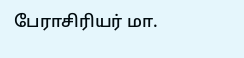பேராசிரியர் மா.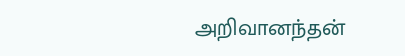அறிவானந்தன்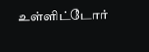உள்ளிட்டோர்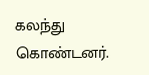கலந்து கொண்டனர்.